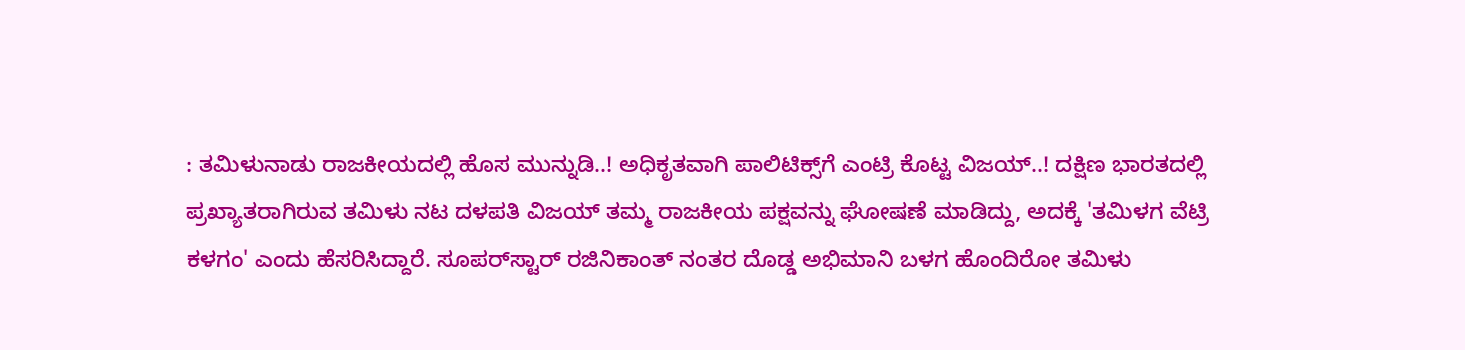: ತಮಿಳುನಾಡು ರಾಜಕೀಯದಲ್ಲಿ ಹೊಸ ಮುನ್ನುಡಿ..! ಅಧಿಕೃತವಾಗಿ ಪಾಲಿಟಿಕ್ಸ್‌ಗೆ ಎಂಟ್ರಿ ಕೊಟ್ಟ ವಿಜಯ್..! ದಕ್ಷಿಣ ಭಾರತದಲ್ಲಿ ಪ್ರಖ್ಯಾತರಾಗಿರುವ ತಮಿಳು ನಟ ದಳಪತಿ ವಿಜಯ್‌ ತಮ್ಮ ರಾಜಕೀಯ ಪಕ್ಷವನ್ನು ಘೋಷಣೆ ಮಾಡಿದ್ದು, ಅದಕ್ಕೆ 'ತಮಿಳಗ ವೆಟ್ರಿ ಕಳಗಂ' ಎಂದು ಹೆಸರಿಸಿದ್ದಾರೆ. ಸೂಪರ್‌ಸ್ಟಾರ್‌ ರಜಿನಿಕಾಂತ್‌ ನಂತರ ದೊಡ್ಡ ಅಭಿಮಾನಿ ಬಳಗ ಹೊಂದಿರೋ ತಮಿಳು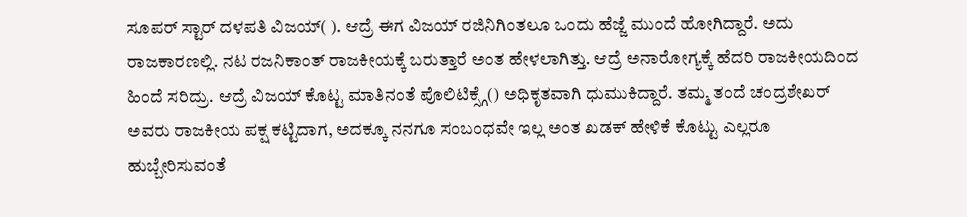ಸೂಪರ್‌ ಸ್ಟಾರ್‌ ದಳಪತಿ ವಿಜಯ್( ). ಆದ್ರೆ ಈಗ ವಿಜಯ್ ರಜಿನಿಗಿಂತಲೂ ಒಂದು ಹೆಜ್ಜೆ ಮುಂದೆ ಹೋಗಿದ್ದಾರೆ. ಅದು ರಾಜಕಾರಣಲ್ಲಿ. ನಟ ರಜನಿಕಾಂತ್ ರಾಜಕೀಯಕ್ಕೆ ಬರುತ್ತಾರೆ ಅಂತ ಹೇಳಲಾಗಿತ್ತು. ಆದ್ರೆ ಅನಾರೋಗ್ಯಕ್ಕೆ ಹೆದರಿ ರಾಜಕೀಯದಿಂದ ಹಿಂದೆ ಸರಿದ್ರು. ಆದ್ರೆ ವಿಜಯ್‌ ಕೊಟ್ಟ ಮಾತಿನಂತೆ ಪೊಲಿಟಿಕ್ಸ್ಗೆ() ಅಧಿಕೃತವಾಗಿ ಧುಮುಕಿದ್ದಾರೆ. ತಮ್ಮ ತಂದೆ ಚಂದ್ರಶೇಖರ್ ಅವರು ರಾಜಕೀಯ ಪಕ್ಷ ಕಟ್ಟಿದಾಗ, ಅದಕ್ಕೂ ನನಗೂ ಸಂಬಂಧವೇ ಇಲ್ಲ ಅಂತ ಖಡಕ್ ಹೇಳಿಕೆ ಕೊಟ್ಟು ಎಲ್ಲರೂ ಹುಬ್ಬೇರಿಸುವಂತೆ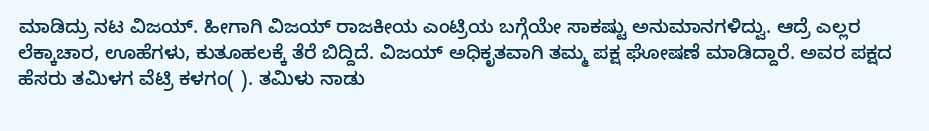ಮಾಡಿದ್ರು ನಟ ವಿಜಯ್. ಹೀಗಾಗಿ ವಿಜಯ್ ರಾಜಕೀಯ ಎಂಟ್ರಿಯ ಬಗ್ಗೆಯೇ ಸಾಕಷ್ಟು ಅನುಮಾನಗಳಿದ್ವು. ಆದ್ರೆ ಎಲ್ಲರ ಲೆಕ್ಕಾಚಾರ, ಊಹೆಗಳು, ಕುತೂಹಲಕ್ಕೆ ತೆರೆ ಬಿದ್ದಿದೆ. ವಿಜಯ್ ಅಧಿಕೃತವಾಗಿ ತಮ್ಮ ಪಕ್ಷ ಘೋಷಣೆ ಮಾಡಿದ್ದಾರೆ. ಅವರ ಪಕ್ಷದ ಹೆಸರು ತಮಿಳಗ ವೆಟ್ರಿ ಕಳಗಂ( ). ತಮಿಳು ನಾಡು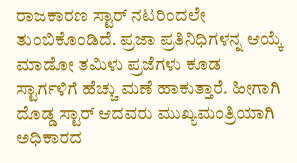ರಾಜಕಾರಣ ಸ್ಟಾರ್ ನಟರಿಂದಲೇ ತುಂಬಿಕೊಂಡಿದೆ. ಪ್ರಜಾ ಪ್ರತಿನಿಧಿಗಳನ್ನ ಆಯ್ಕೆ ಮಾಡೋ ತಮಿಳು ಪ್ರಜೆಗಳು ಕೂಡ ಸ್ಟಾರ್ಗಳಿಗೆ ಹೆಚ್ಚು ಮಣೆ ಹಾಕುತ್ತಾರೆ. ಹೀಗಾಗಿ ದೊಡ್ಡ ಸ್ಟಾರ್ ಆದವರು ಮುಖ್ಯಮಂತ್ರಿಯಾಗಿ ಅಧಿಕಾರದ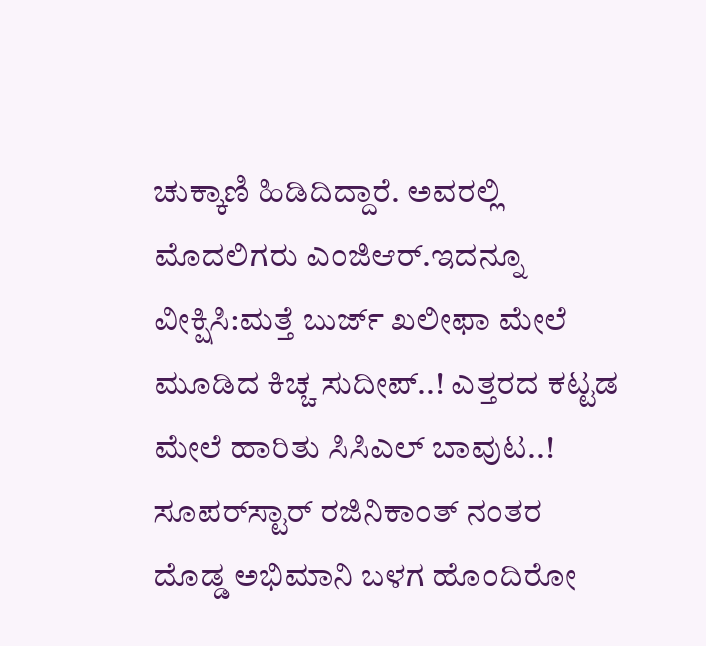ಚುಕ್ಕಾಣಿ ಹಿಡಿದಿದ್ದಾರೆ. ಅವರಲ್ಲಿ ಮೊದಲಿಗರು ಎಂಜಿಆರ್.ಇದನ್ನೂ ವೀಕ್ಷಿಸಿ:ಮತ್ತೆ ಬುರ್ಜ್ ಖಲೀಫಾ ಮೇಲೆ ಮೂಡಿದ ಕಿಚ್ಚ ಸುದೀಪ್..! ಎತ್ತರದ ಕಟ್ಟಡ ಮೇಲೆ ಹಾರಿತು ಸಿಸಿಎಲ್ ಬಾವುಟ..! ಸೂಪರ್‌ಸ್ಟಾರ್‌ ರಜಿನಿಕಾಂತ್‌ ನಂತರ ದೊಡ್ಡ ಅಭಿಮಾನಿ ಬಳಗ ಹೊಂದಿರೋ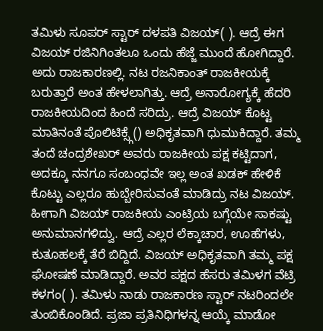ತಮಿಳು ಸೂಪರ್‌ ಸ್ಟಾರ್‌ ದಳಪತಿ ವಿಜಯ್( ). ಆದ್ರೆ ಈಗ ವಿಜಯ್ ರಜಿನಿಗಿಂತಲೂ ಒಂದು ಹೆಜ್ಜೆ ಮುಂದೆ ಹೋಗಿದ್ದಾರೆ. ಅದು ರಾಜಕಾರಣಲ್ಲಿ. ನಟ ರಜನಿಕಾಂತ್ ರಾಜಕೀಯಕ್ಕೆ ಬರುತ್ತಾರೆ ಅಂತ ಹೇಳಲಾಗಿತ್ತು. ಆದ್ರೆ ಅನಾರೋಗ್ಯಕ್ಕೆ ಹೆದರಿ ರಾಜಕೀಯದಿಂದ ಹಿಂದೆ ಸರಿದ್ರು. ಆದ್ರೆ ವಿಜಯ್‌ ಕೊಟ್ಟ ಮಾತಿನಂತೆ ಪೊಲಿಟಿಕ್ಸ್ಗೆ() ಅಧಿಕೃತವಾಗಿ ಧುಮುಕಿದ್ದಾರೆ. ತಮ್ಮ ತಂದೆ ಚಂದ್ರಶೇಖರ್ ಅವರು ರಾಜಕೀಯ ಪಕ್ಷ ಕಟ್ಟಿದಾಗ, ಅದಕ್ಕೂ ನನಗೂ ಸಂಬಂಧವೇ ಇಲ್ಲ ಅಂತ ಖಡಕ್ ಹೇಳಿಕೆ ಕೊಟ್ಟು ಎಲ್ಲರೂ ಹುಬ್ಬೇರಿಸುವಂತೆ ಮಾಡಿದ್ರು ನಟ ವಿಜಯ್. ಹೀಗಾಗಿ ವಿಜಯ್ ರಾಜಕೀಯ ಎಂಟ್ರಿಯ ಬಗ್ಗೆಯೇ ಸಾಕಷ್ಟು ಅನುಮಾನಗಳಿದ್ವು. ಆದ್ರೆ ಎಲ್ಲರ ಲೆಕ್ಕಾಚಾರ, ಊಹೆಗಳು, ಕುತೂಹಲಕ್ಕೆ ತೆರೆ ಬಿದ್ದಿದೆ. ವಿಜಯ್ ಅಧಿಕೃತವಾಗಿ ತಮ್ಮ ಪಕ್ಷ ಘೋಷಣೆ ಮಾಡಿದ್ದಾರೆ. ಅವರ ಪಕ್ಷದ ಹೆಸರು ತಮಿಳಗ ವೆಟ್ರಿ ಕಳಗಂ( ). ತಮಿಳು ನಾಡು ರಾಜಕಾರಣ ಸ್ಟಾರ್ ನಟರಿಂದಲೇ ತುಂಬಿಕೊಂಡಿದೆ. ಪ್ರಜಾ ಪ್ರತಿನಿಧಿಗಳನ್ನ ಆಯ್ಕೆ ಮಾಡೋ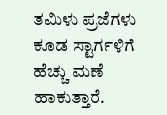ತಮಿಳು ಪ್ರಜೆಗಳು ಕೂಡ ಸ್ಟಾರ್ಗಳಿಗೆ ಹೆಚ್ಚು ಮಣೆ ಹಾಕುತ್ತಾರೆ.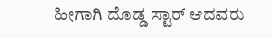ಹೀಗಾಗಿ ದೊಡ್ಡ ಸ್ಟಾರ್ ಆದವರು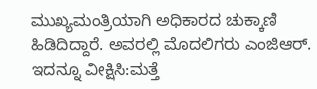ಮುಖ್ಯಮಂತ್ರಿಯಾಗಿ ಅಧಿಕಾರದ ಚುಕ್ಕಾಣಿ ಹಿಡಿದಿದ್ದಾರೆ. ಅವರಲ್ಲಿ ಮೊದಲಿಗರು ಎಂಜಿಆರ್. ಇದನ್ನೂ ವೀಕ್ಷಿಸಿ:ಮತ್ತೆ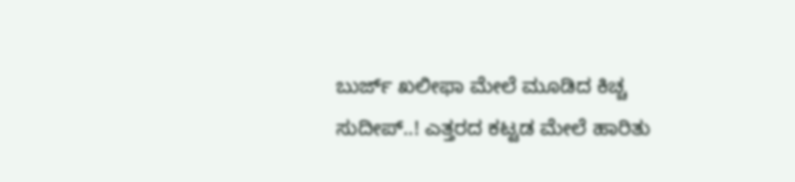ಬುರ್ಜ್ ಖಲೀಫಾ ಮೇಲೆ ಮೂಡಿದ ಕಿಚ್ಚ ಸುದೀಪ್..! ಎತ್ತರದ ಕಟ್ಟಡ ಮೇಲೆ ಹಾರಿತು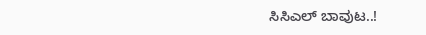ಸಿಸಿಎಲ್ ಬಾವುಟ..!